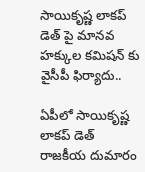సాయికృష్ణ లాకప్ డెత్ పై మానవ హక్కుల కమిషన్ కు వైసీపీ ఫిర్యాదు..

ఏపీలో సాయికృష్ణ లాకప్ డెత్ రాజకీయ దుమారం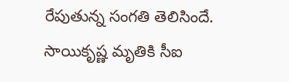రేపుతున్న సంగతి తెలిసిందే. సాయికృష్ణ మృతికి సీఐ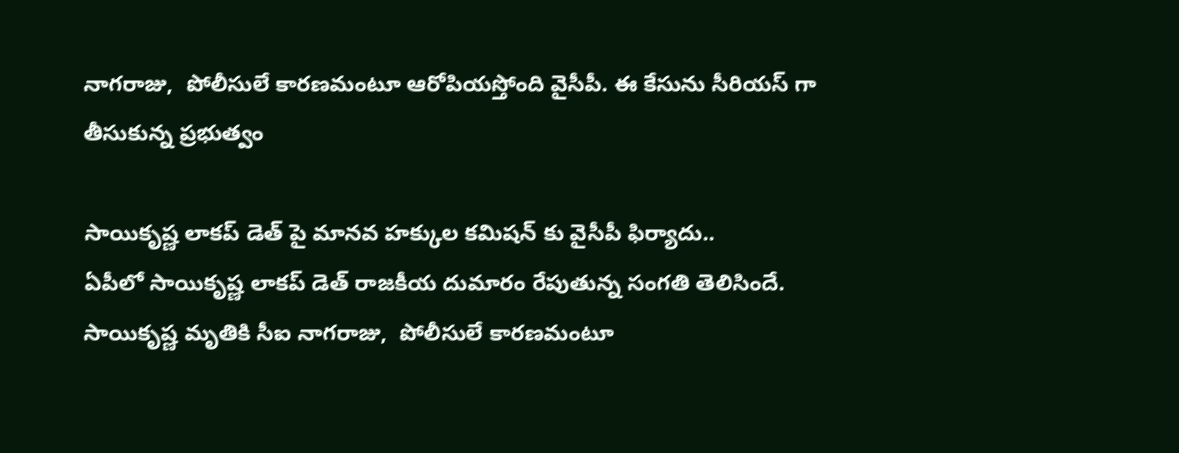నాగరాజు,  పోలీసులే కారణమంటూ ఆరోపియస్తోంది వైసీపీ. ఈ కేసును సీరియస్ గా తీసుకున్న ప్రభుత్వం

సాయికృష్ణ లాకప్ డెత్ పై మానవ హక్కుల కమిషన్ కు వైసీపీ ఫిర్యాదు..
ఏపీలో సాయికృష్ణ లాకప్ డెత్ రాజకీయ దుమారం రేపుతున్న సంగతి తెలిసిందే. సాయికృష్ణ మృతికి సీఐ నాగరాజు,  పోలీసులే కారణమంటూ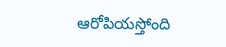ఆరోపియస్తోంది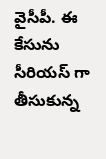వైసీపీ. ఈ కేసును సీరియస్ గా తీసుకున్న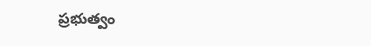ప్రభుత్వం